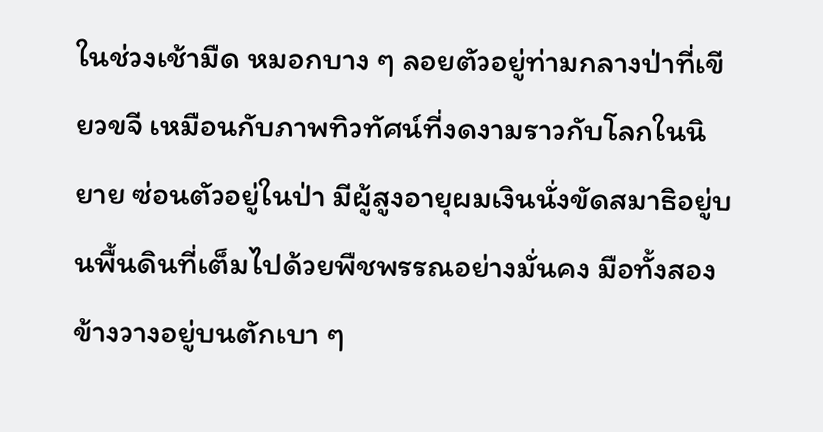ในช่วงเช้ามืด หมอกบาง ๆ ลอยตัวอยู่ท่ามกลางป่าที่เขียวขจี เหมือนกับภาพทิวทัศน์ที่งดงามราวกับโลกในนิยาย ซ่อนตัวอยู่ในป่า มีผู้สูงอายุผมเงินนั่งขัดสมาธิอยู่บนพื้นดินที่เต็มไปด้วยพืชพรรณอย่างมั่นคง มือทั้งสองข้างวางอยู่บนตักเบา ๆ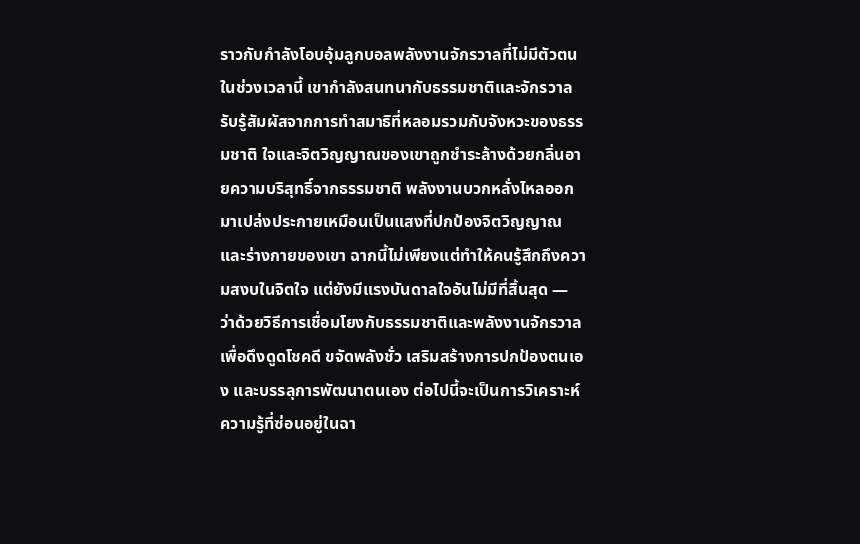ราวกับกำลังโอบอุ้มลูกบอลพลังงานจักรวาลที่ไม่มีตัวตน ในช่วงเวลานี้ เขากำลังสนทนากับธรรมชาติและจักรวาล รับรู้สัมผัสจากการทำสมาธิที่หลอมรวมกับจังหวะของธรรมชาติ ใจและจิตวิญญาณของเขาถูกชำระล้างด้วยกลิ่นอายความบริสุทธิ์จากธรรมชาติ พลังงานบวกหลั่งไหลออกมาเปล่งประกายเหมือนเป็นแสงที่ปกป้องจิตวิญญาณและร่างกายของเขา ฉากนี้ไม่เพียงแต่ทำให้คนรู้สึกถึงความสงบในจิตใจ แต่ยังมีแรงบันดาลใจอันไม่มีที่สิ้นสุด — ว่าด้วยวิธีการเชื่อมโยงกับธรรมชาติและพลังงานจักรวาลเพื่อดึงดูดโชคดี ขจัดพลังชั่ว เสริมสร้างการปกป้องตนเอง และบรรลุการพัฒนาตนเอง ต่อไปนี้จะเป็นการวิเคราะห์ความรู้ที่ซ่อนอยู่ในฉา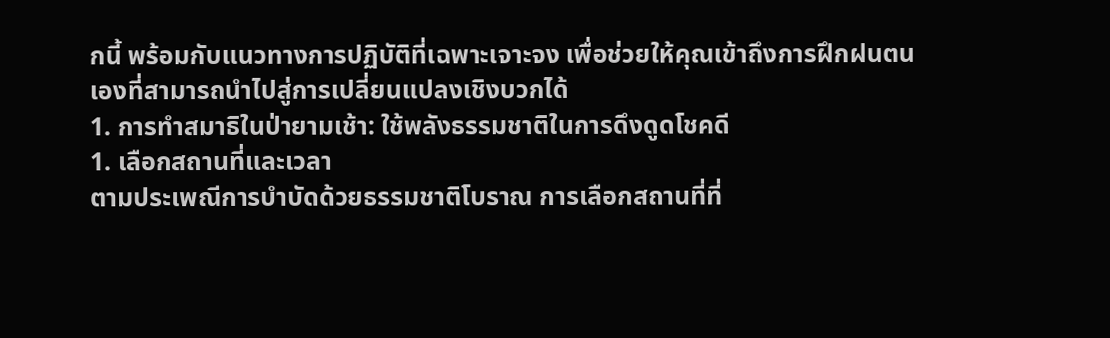กนี้ พร้อมกับแนวทางการปฏิบัติที่เฉพาะเจาะจง เพื่อช่วยให้คุณเข้าถึงการฝึกฝนตนเองที่สามารถนำไปสู่การเปลี่ยนแปลงเชิงบวกได้
1. การทำสมาธิในป่ายามเช้า: ใช้พลังธรรมชาติในการดึงดูดโชคดี
1. เลือกสถานที่และเวลา
ตามประเพณีการบำบัดด้วยธรรมชาติโบราณ การเลือกสถานที่ที่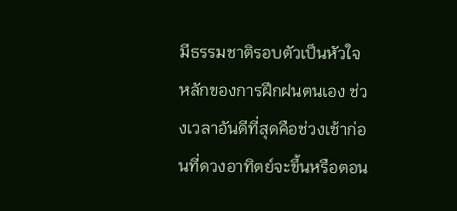มีธรรมชาติรอบตัวเป็นหัวใจหลักของการฝึกฝนตนเอง ช่วงเวลาอันดีที่สุดคือช่วงเช้าก่อนที่ดวงอาทิตย์จะขึ้นหรือตอน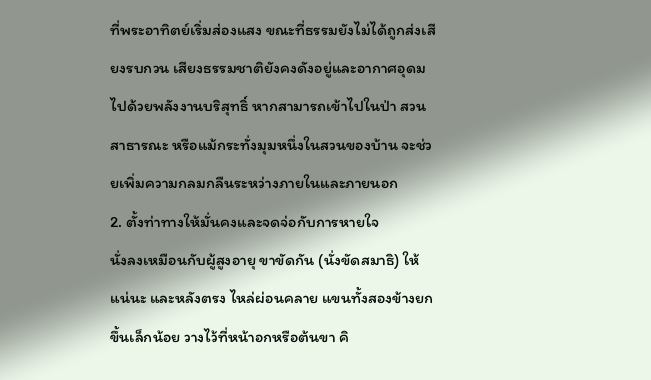ที่พระอาทิตย์เริ่มส่องแสง ขณะที่ธรรมยังไม่ได้ถูกส่งเสียงรบกวน เสียงธรรมชาติยังคงดังอยู่และอากาศอุดมไปด้วยพลังงานบริสุทธิ์ หากสามารถเข้าไปในป่า สวนสาธารณะ หรือแม้กระทั่งมุมหนึ่งในสวนของบ้าน จะช่วยเพิ่มความกลมกลืนระหว่างภายในและภายนอก
2. ตั้งท่าทางให้มั่นคงและจดจ่อกับการหายใจ
นั่งลงเหมือนกับผู้สูงอายุ ขาขัดกัน (นั่งขัดสมาธิ) ให้แน่นะ และหลังตรง ไหล่ผ่อนคลาย แขนทั้งสองข้างยกขึ้นเล็กน้อย วางไว้ที่หน้าอกหรือต้นขา คิ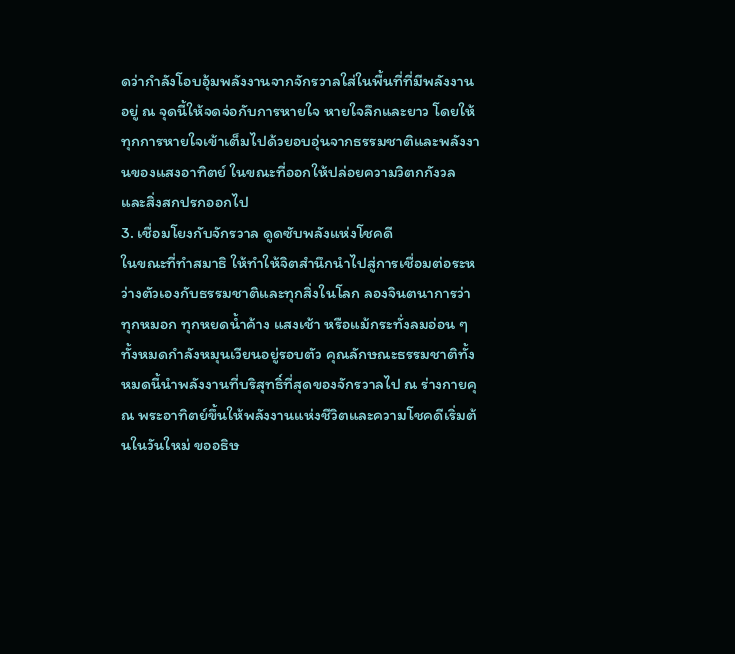ดว่ากำลังโอบอุ้มพลังงานจากจักรวาลใส่ในพื้นที่ที่มีพลังงานอยู่ ณ จุดนี้ให้จดจ่อกับการหายใจ หายใจลึกและยาว โดยให้ทุกการหายใจเข้าเต็มไปด้วยอบอุ่นจากธรรมชาติและพลังงานของแสงอาทิตย์ ในขณะที่ออกให้ปล่อยความวิตกกังวลและสิ่งสกปรกออกไป
3. เชื่อมโยงกับจักรวาล ดูดซับพลังแห่งโชคดี
ในขณะที่ทำสมาธิ ให้ทำให้จิตสำนึกนำไปสู่การเชื่อมต่อระหว่างตัวเองกับธรรมชาติและทุกสิ่งในโลก ลองจินตนาการว่าทุกหมอก ทุกหยดน้ำค้าง แสงเช้า หรือแม้กระทั่งลมอ่อน ๆ ทั้งหมดกำลังหมุนเวียนอยู่รอบตัว คุณลักษณะธรรมชาติทั้งหมดนี้นำพลังงานที่บริสุทธิ์ที่สุดของจักรวาลไป ณ ร่างกายคุณ พระอาทิตย์ขึ้นให้พลังงานแห่งชีวิตและความโชคดีเริ่มต้นในวันใหม่ ขออธิษ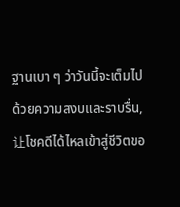ฐานเบา ๆ ว่าวันนี้จะเต็มไปด้วยความสงบและราบรื่น,让โชคดีได้ไหลเข้าสู่ชีวิตขอ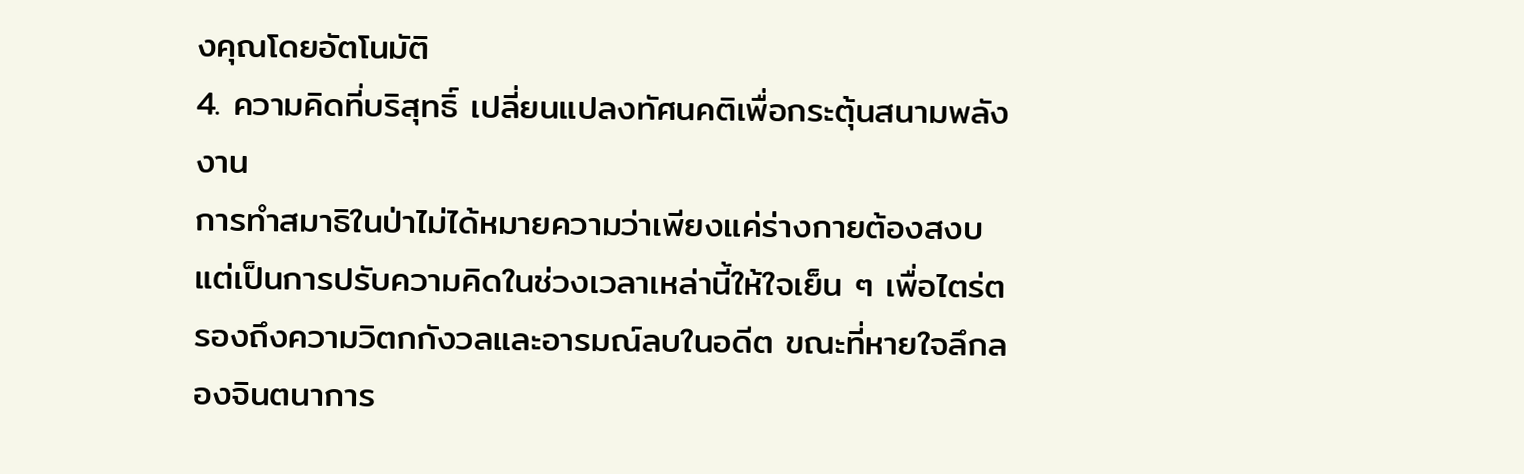งคุณโดยอัตโนมัติ
4. ความคิดที่บริสุทธิ์ เปลี่ยนแปลงทัศนคติเพื่อกระตุ้นสนามพลังงาน
การทำสมาธิในป่าไม่ได้หมายความว่าเพียงแค่ร่างกายต้องสงบ แต่เป็นการปรับความคิดในช่วงเวลาเหล่านี้ให้ใจเย็น ๆ เพื่อไตร่ตรองถึงความวิตกกังวลและอารมณ์ลบในอดีต ขณะที่หายใจลึกลองจินตนาการ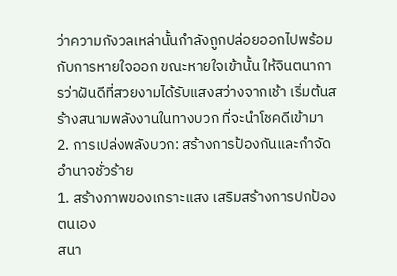ว่าความกังวลเหล่านั้นกำลังถูกปล่อยออกไปพร้อมกับการหายใจออก ขณะหายใจเข้านั้น ให้จินตนาการว่าฝันดีที่สวยงามได้รับแสงสว่างจากเช้า เริ่มต้นสร้างสนามพลังงานในทางบวก ที่จะนำโชคดีเข้ามา
2. การเปล่งพลังบวก: สร้างการป้องกันและกำจัดอำนาจชั่วร้าย
1. สร้างภาพของเกราะแสง เสริมสร้างการปกป้องตนเอง
สนา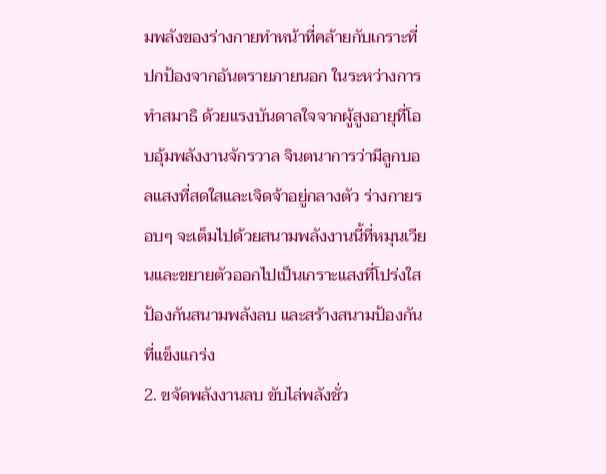มพลังของร่างกายทำหน้าที่คล้ายกับเกราะที่ปกป้องจากอันตรายภายนอก ในระหว่างการทำสมาธิ ด้วยแรงบันดาลใจจากผู้สูงอายุที่โอบอุ้มพลังงานจักรวาล จินตนาการว่ามีลูกบอลแสงที่สดใสและเจิดจ้าอยู่กลางตัว ร่างกายรอบๆ จะเต็มไปด้วยสนามพลังงานนี้ที่หมุนเวียนและขยายตัวออกไปเป็นเกราะแสงที่โปร่งใส ป้องกันสนามพลังลบ และสร้างสนามป้องกันที่แข็งแกร่ง
2. ขจัดพลังงานลบ ขับไล่พลังชั่ว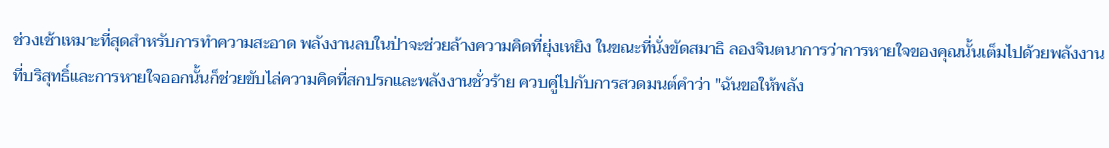ช่วงเช้าเหมาะที่สุดสำหรับการทำความสะอาด พลังงานลบในป่าจะช่วยล้างความคิดที่ยุ่งเหยิง ในขณะที่นั่งขัดสมาธิ ลองจินตนาการว่าการหายใจของคุณนั้นเต็มไปด้วยพลังงานที่บริสุทธิ์และการหายใจออกนั้นก็ช่วยขับไล่ความคิดที่สกปรกและพลังงานชั่วร้าย ควบคู่ไปกับการสวดมนต์คำว่า "ฉันขอให้พลัง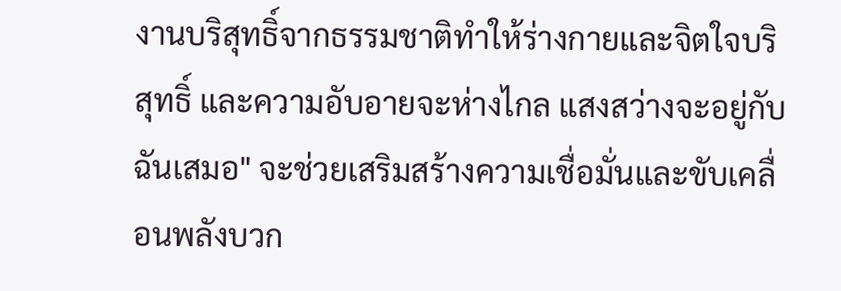งานบริสุทธิ์จากธรรมชาติทำให้ร่างกายและจิตใจบริสุทธิ์ และความอับอายจะห่างไกล แสงสว่างจะอยู่กับฉันเสมอ" จะช่วยเสริมสร้างความเชื่อมั่นและขับเคลื่อนพลังบวก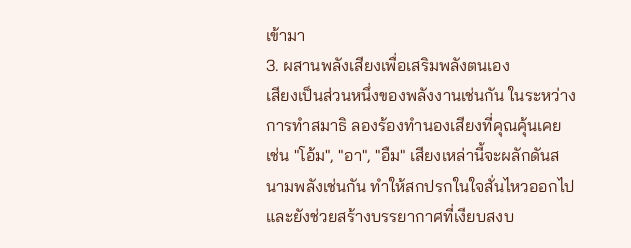เข้ามา
3. ผสานพลังเสียงเพื่อเสริมพลังตนเอง
เสียงเป็นส่วนหนึ่งของพลังงานเช่นกัน ในระหว่างการทำสมาธิ ลองร้องทำนองเสียงที่คุณคุ้นเคย เช่น "โอ้ม", "อา", "อืม" เสียงเหล่านี้จะผลักดันสนามพลังเช่นกัน ทำให้สกปรกในใจสั่นไหวออกไป และยังช่วยสร้างบรรยากาศที่เงียบสงบ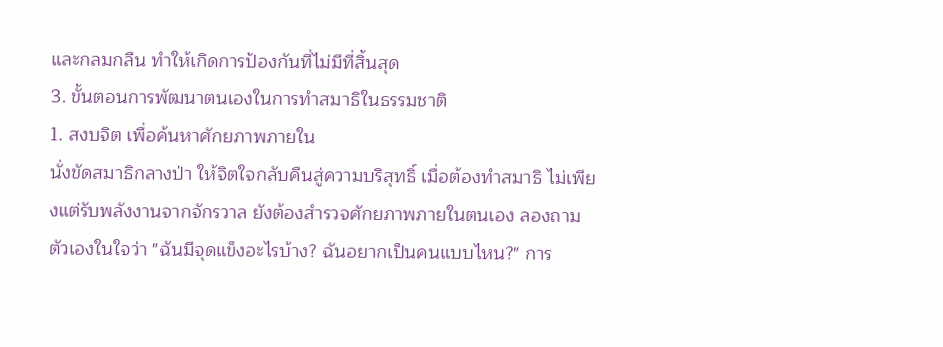และกลมกลืน ทำให้เกิดการป้องกันที่ไม่มีที่สิ้นสุด
3. ขั้นตอนการพัฒนาตนเองในการทำสมาธิในธรรมชาติ
1. สงบจิต เพื่อค้นหาศักยภาพภายใน
นั่งขัดสมาธิกลางป่า ให้จิตใจกลับคืนสู่ความบริสุทธิ์ เมื่อต้องทำสมาธิ ไม่เพียงแต่รับพลังงานจากจักรวาล ยังต้องสำรวจศักยภาพภายในตนเอง ลองถามตัวเองในใจว่า "ฉันมีจุดแข็งอะไรบ้าง? ฉันอยากเป็นคนแบบไหน?" การ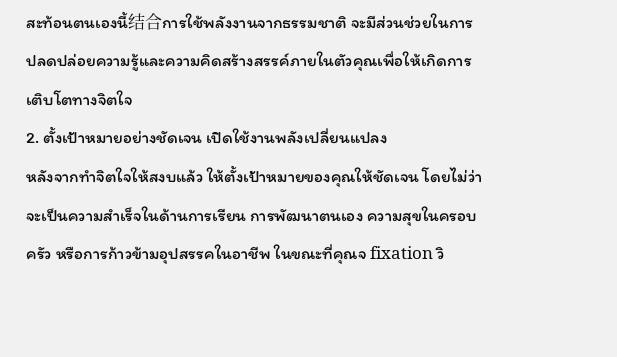สะท้อนตนเองนี้结合การใช้พลังงานจากธรรมชาติ จะมีส่วนช่วยในการปลดปล่อยความรู้และความคิดสร้างสรรค์ภายในตัวคุณเพื่อให้เกิดการเติบโตทางจิตใจ
2. ตั้งเป้าหมายอย่างชัดเจน เปิดใช้งานพลังเปลี่ยนแปลง
หลังจากทำจิตใจให้สงบแล้ว ให้ตั้งเป้าหมายของคุณให้ชัดเจน โดยไม่ว่าจะเป็นความสำเร็จในด้านการเรียน การพัฒนาตนเอง ความสุขในครอบครัว หรือการก้าวข้ามอุปสรรคในอาชีพ ในขณะที่คุณจ fixation วิ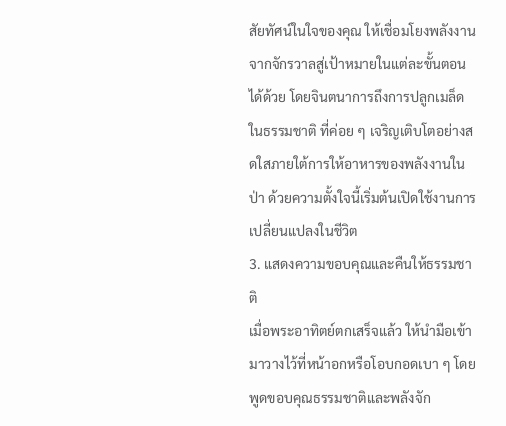สัยทัศน์ในใจของคุณ ให้เชื่อมโยงพลังงานจากจักรวาลสู่เป้าหมายในแต่ละขั้นตอนได้ด้วย โดยจินตนาการถึงการปลูกเมล็ดในธรรมชาติ ที่ค่อย ๆ เจริญเติบโตอย่างสดใสภายใต้การให้อาหารของพลังงานในป่า ด้วยความตั้งใจนี้เริ่มต้นเปิดใช้งานการเปลี่ยนแปลงในชีวิต
3. แสดงความขอบคุณและคืนให้ธรรมชาติ
เมื่อพระอาทิตย์ตกเสร็จแล้ว ให้นำมือเข้ามาวางไว้ที่หน้าอกหรือโอบกอดเบา ๆ โดยพูดขอบคุณธรรมชาติและพลังจัก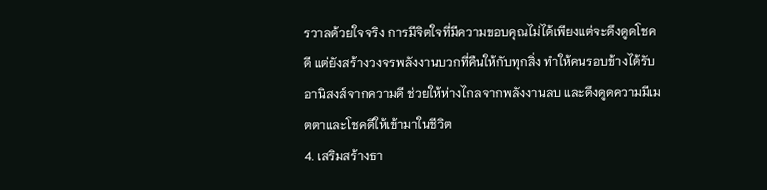รวาลด้วยใจจริง การมีจิตใจที่มีความขอบคุณไม่ได้เพียงแต่จะดึงดูดโชคดี แต่ยังสร้างวงจรพลังงานบวกที่คืนให้กับทุกสิ่ง ทำให้คนรอบข้างได้รับอานิสงส์จากความดี ช่วยให้ห่างไกลจากพลังงานลบ และดึงดูดความมีเมตตาและโชคดีให้เข้ามาในชีวิต
4. เสริมสร้างธา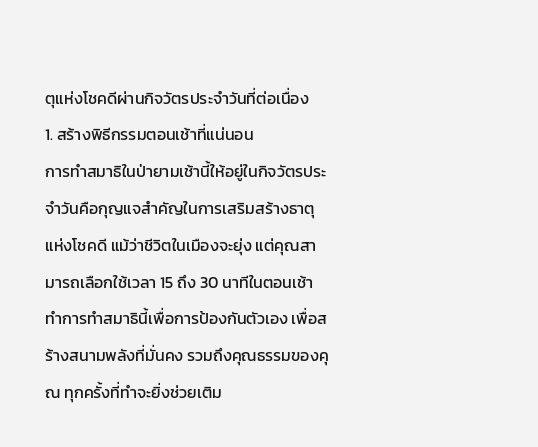ตุแห่งโชคดีผ่านกิจวัตรประจำวันที่ต่อเนื่อง
1. สร้างพิธีกรรมตอนเช้าที่แน่นอน
การทำสมาธิในป่ายามเช้านี้ให้อยู่ในกิจวัตรประจำวันคือกุญแจสำคัญในการเสริมสร้างธาตุแห่งโชคดี แม้ว่าชีวิตในเมืองจะยุ่ง แต่คุณสามารถเลือกใช้เวลา 15 ถึง 30 นาทีในตอนเช้าทำการทำสมาธินี้เพื่อการป้องกันตัวเอง เพื่อสร้างสนามพลังที่มั่นคง รวมถึงคุณธรรมของคุณ ทุกครั้งที่ทำจะยิ่งช่วยเติม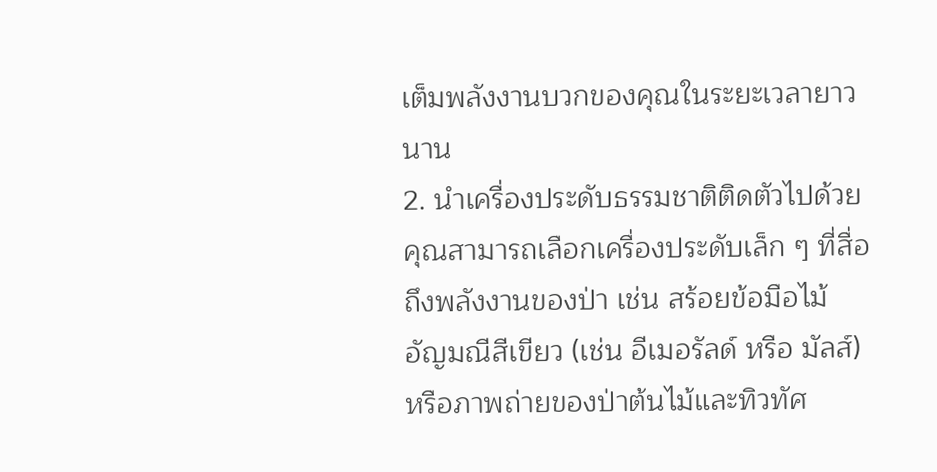เต็มพลังงานบวกของคุณในระยะเวลายาวนาน
2. นำเครื่องประดับธรรมชาติติดตัวไปด้วย
คุณสามารถเลือกเครื่องประดับเล็ก ๆ ที่สื่อถึงพลังงานของป่า เช่น สร้อยข้อมือไม้ อัญมณีสีเขียว (เช่น อีเมอรัลด์ หรือ มัลส์) หรือภาพถ่ายของป่าต้นไม้และทิวทัศ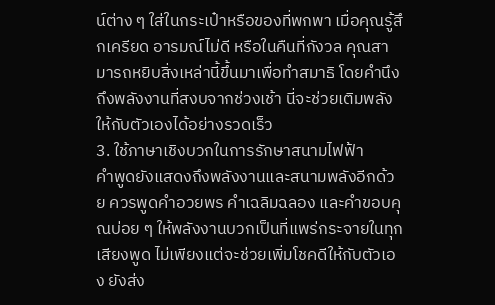น์ต่าง ๆ ใส่ในกระเป๋าหรือของที่พกพา เมื่อคุณรู้สึกเครียด อารมณ์ไม่ดี หรือในคืนที่กังวล คุณสามารถหยิบสิ่งเหล่านี้ขึ้นมาเพื่อทำสมาธิ โดยคำนึงถึงพลังงานที่สงบจากช่วงเช้า นี่จะช่วยเติมพลังให้กับตัวเองได้อย่างรวดเร็ว
3. ใช้ภาษาเชิงบวกในการรักษาสนามไฟฟ้า
คำพูดยังแสดงถึงพลังงานและสนามพลังอีกด้วย ควรพูดคำอวยพร คำเฉลิมฉลอง และคำขอบคุณบ่อย ๆ ให้พลังงานบวกเป็นที่แพร่กระจายในทุกเสียงพูด ไม่เพียงแต่จะช่วยเพิ่มโชคดีให้กับตัวเอง ยังส่ง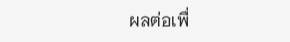ผลต่อเพื่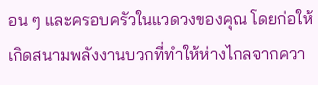อน ๆ และครอบครัวในแวดวงของคุณ โดยก่อให้เกิดสนามพลังงานบวกที่ทำให้ห่างไกลจากควา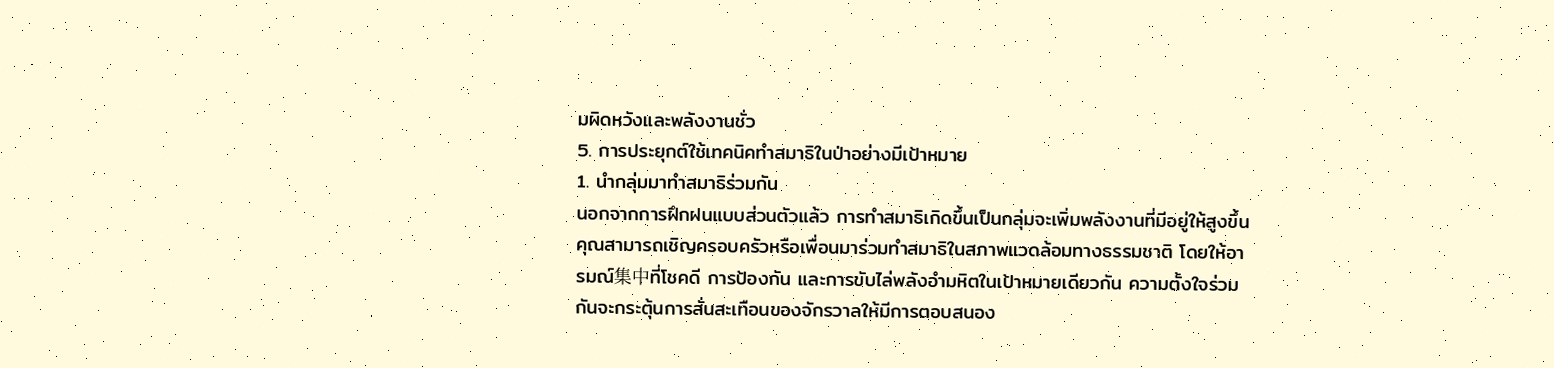มผิดหวังและพลังงานชั่ว
5. การประยุกต์ใช้เทคนิคทำสมาธิในป่าอย่างมีเป้าหมาย
1. นำกลุ่มมาทำสมาธิร่วมกัน
นอกจากการฝึกฝนแบบส่วนตัวแล้ว การทำสมาธิเกิดขึ้นเป็นกลุ่มจะเพิ่มพลังงานที่มีอยู่ให้สูงขึ้น คุณสามารถเชิญครอบครัวหรือเพื่อนมาร่วมทำสมาธิในสภาพแวดล้อมทางธรรมชาติ โดยให้อารมณ์集中ที่โชคดี การป้องกัน และการขับไล่พลังอำมหิตในเป้าหมายเดียวกัน ความตั้งใจร่วมกันจะกระตุ้นการสั่นสะเทือนของจักรวาลให้มีการตอบสนอง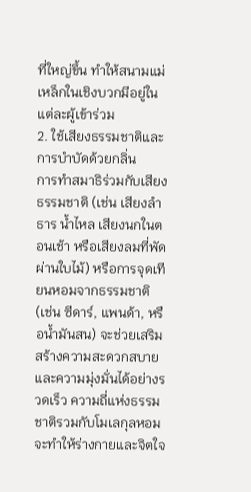ที่ใหญ่ขึ้น ทำให้สนามแม่เหล็กในเชิงบวกมีอยู่ในแต่ละผู้เข้าร่วม
2. ใช้เสียงธรรมชาติและการบำบัดด้วยกลิ่น
การทำสมาธิร่วมกับเสียงธรรมชาติ (เช่น เสียงลำธาร น้ำไหล เสียงนกในตอนเช้า หรือเสียงลมที่พัดผ่านใบไม้) หรือการจุดเทียนหอมจากธรรมชาติ (เช่น ซีดาร์, แพนด้า, หรือน้ำมันสน) จะช่วยเสริมสร้างความสะดวกสบายและความมุ่งมั่นได้อย่างรวดเร็ว ความถี่แห่งธรรมชาติรวมกับโมเลกุลหอมจะทำให้ร่างกายและจิตใจ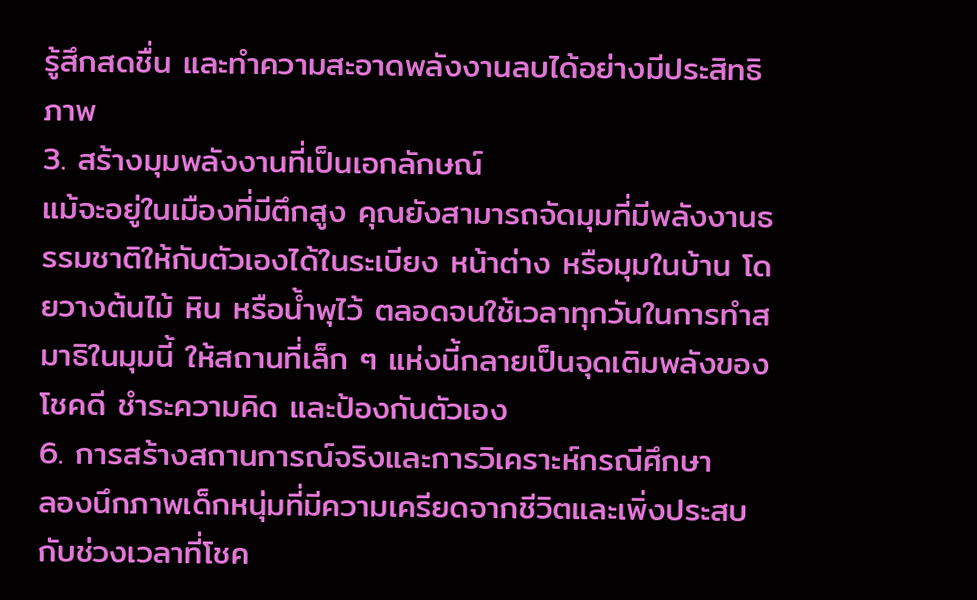รู้สึกสดชื่น และทำความสะอาดพลังงานลบได้อย่างมีประสิทธิภาพ
3. สร้างมุมพลังงานที่เป็นเอกลักษณ์
แม้จะอยู่ในเมืองที่มีตึกสูง คุณยังสามารถจัดมุมที่มีพลังงานธรรมชาติให้กับตัวเองได้ในระเบียง หน้าต่าง หรือมุมในบ้าน โดยวางต้นไม้ หิน หรือน้ำพุไว้ ตลอดจนใช้เวลาทุกวันในการทำสมาธิในมุมนี้ ให้สถานที่เล็ก ๆ แห่งนี้กลายเป็นจุดเติมพลังของโชคดี ชำระความคิด และป้องกันตัวเอง
6. การสร้างสถานการณ์จริงและการวิเคราะห์กรณีศึกษา
ลองนึกภาพเด็กหนุ่มที่มีความเครียดจากชีวิตและเพิ่งประสบกับช่วงเวลาที่โชค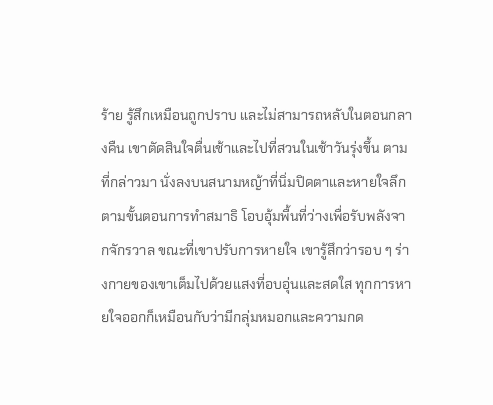ร้าย รู้สึกเหมือนถูกปราบ และไม่สามารถหลับในตอนกลางคืน เขาตัดสินใจตื่นเช้าและไปที่สวนในเช้าวันรุ่งขึ้น ตามที่กล่าวมา นั่งลงบนสนามหญ้าที่นิ่มปิดตาและหายใจลึกตามขั้นตอนการทำสมาธิ โอบอุ้มพื้นที่ว่างเพื่อรับพลังจากจักรวาล ขณะที่เขาปรับการหายใจ เขารู้สึกว่ารอบ ๆ ร่างกายของเขาเต็มไปด้วยแสงที่อบอุ่นและสดใส ทุกการหายใจออกก็เหมือนกับว่ามีกลุ่มหมอกและความกด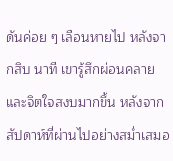ดันค่อย ๆ เลือนหายไป หลังจากสิบ นาที เขารู้สึกผ่อนคลายและจิตใจสงบมากขึ้น หลังจากสัปดาห์ที่ผ่านไปอย่างสม่ำเสมอ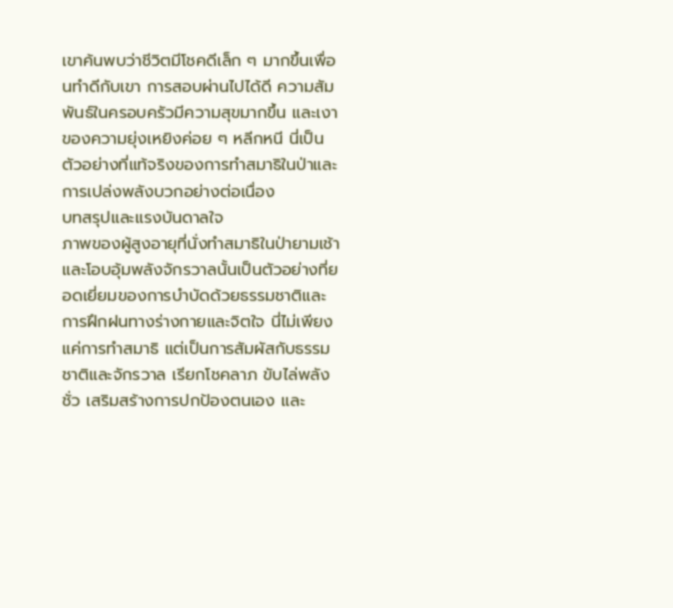เขาค้นพบว่าชีวิตมีโชคดีเล็ก ๆ มากขึ้นเพื่อนทำดีกับเขา การสอบผ่านไปได้ดี ความสัมพันธ์ในครอบครัวมีความสุขมากขึ้น และเงาของความยุ่งเหยิงค่อย ๆ หลีกหนี นี่เป็นตัวอย่างที่แท้จริงของการทำสมาธิในป่าและการเปล่งพลังบวกอย่างต่อเนื่อง
บทสรุปและแรงบันดาลใจ
ภาพของผู้สูงอายุที่นั่งทำสมาธิในป่ายามเช้าและโอบอุ้มพลังจักรวาลนั้นเป็นตัวอย่างที่ยอดเยี่ยมของการบำบัดด้วยธรรมชาติและการฝึกฝนทางร่างกายและจิตใจ นี่ไม่เพียงแค่การทำสมาธิ แต่เป็นการสัมผัสกับธรรมชาติและจักรวาล เรียกโชคลาภ ขับไล่พลังชั่ว เสริมสร้างการปกป้องตนเอง และ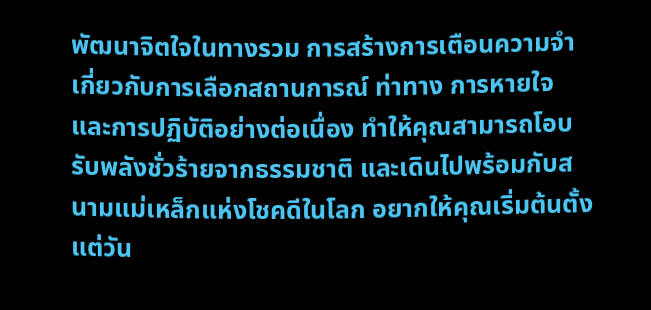พัฒนาจิตใจในทางรวม การสร้างการเตือนความจำเกี่ยวกับการเลือกสถานการณ์ ท่าทาง การหายใจ และการปฏิบัติอย่างต่อเนื่อง ทำให้คุณสามารถโอบรับพลังชั่วร้ายจากธรรมชาติ และเดินไปพร้อมกับสนามแม่เหล็กแห่งโชคดีในโลก อยากให้คุณเริ่มต้นตั้งแต่วัน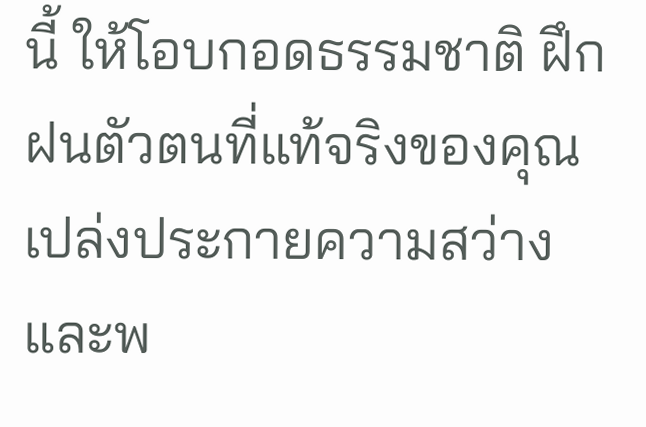นี้ ให้โอบกอดธรรมชาติ ฝึกฝนตัวตนที่แท้จริงของคุณ เปล่งประกายความสว่างและพ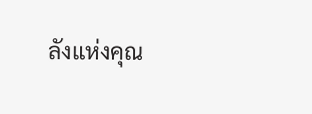ลังแห่งคุณ